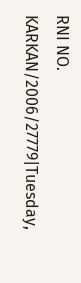RNI NO. KARKAN/2006/27779|Tuesday,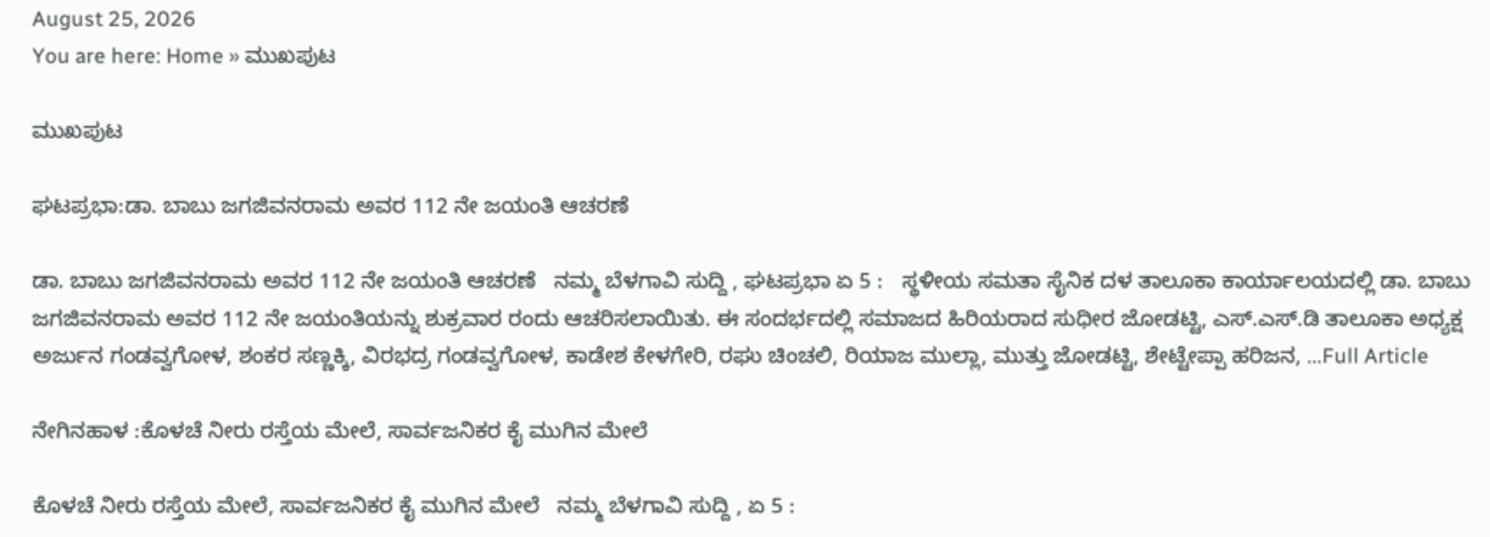August 25, 2026
You are here: Home » ಮುಖಪುಟ

ಮುಖಪುಟ

ಘಟಪ್ರಭಾ:ಡಾ. ಬಾಬು ಜಗಜಿವನರಾಮ ಅವರ 112 ನೇ ಜಯಂತಿ ಆಚರಣೆ

ಡಾ. ಬಾಬು ಜಗಜಿವನರಾಮ ಅವರ 112 ನೇ ಜಯಂತಿ ಆಚರಣೆ   ನಮ್ಮ ಬೆಳಗಾವಿ ಸುದ್ದಿ , ಘಟಪ್ರಭಾ ಏ 5 :   ಸ್ಥಳೀಯ ಸಮತಾ ಸೈನಿಕ ದಳ ತಾಲೂಕಾ ಕಾರ್ಯಾಲಯದಲ್ಲಿ ಡಾ. ಬಾಬು ಜಗಜಿವನರಾಮ ಅವರ 112 ನೇ ಜಯಂತಿಯನ್ನು ಶುಕ್ರವಾರ ರಂದು ಆಚರಿಸಲಾಯಿತು. ಈ ಸಂದರ್ಭದಲ್ಲಿ ಸಮಾಜದ ಹಿರಿಯರಾದ ಸುಧೀರ ಜೋಡಟ್ಟಿ, ಎಸ್.ಎಸ್.ಡಿ ತಾಲೂಕಾ ಅಧ್ಯಕ್ಷ ಅರ್ಜುನ ಗಂಡವ್ವಗೋಳ, ಶಂಕರ ಸಣ್ಣಕ್ಕಿ, ವಿರಭದ್ರ ಗಂಡವ್ವಗೋಳ, ಕಾಡೇಶ ಕೇಳಗೇರಿ, ರಘು ಚಿಂಚಲಿ, ರಿಯಾಜ ಮುಲ್ಲಾ, ಮುತ್ತು ಜೋಡಟ್ಟಿ, ಶೇಟ್ಟೇಪ್ಪಾ ಹರಿಜನ, ...Full Article

ನೇಗಿನಹಾಳ :ಕೊಳಚೆ ನೀರು ರಸ್ತೆಯ ಮೇಲೆ, ಸಾರ್ವಜನಿಕರ ಕೈ ಮುಗಿನ ಮೇಲೆ

ಕೊಳಚೆ ನೀರು ರಸ್ತೆಯ ಮೇಲೆ, ಸಾರ್ವಜನಿಕರ ಕೈ ಮುಗಿನ ಮೇಲೆ   ನಮ್ಮ ಬೆಳಗಾವಿ ಸುದ್ದಿ , ಏ 5 :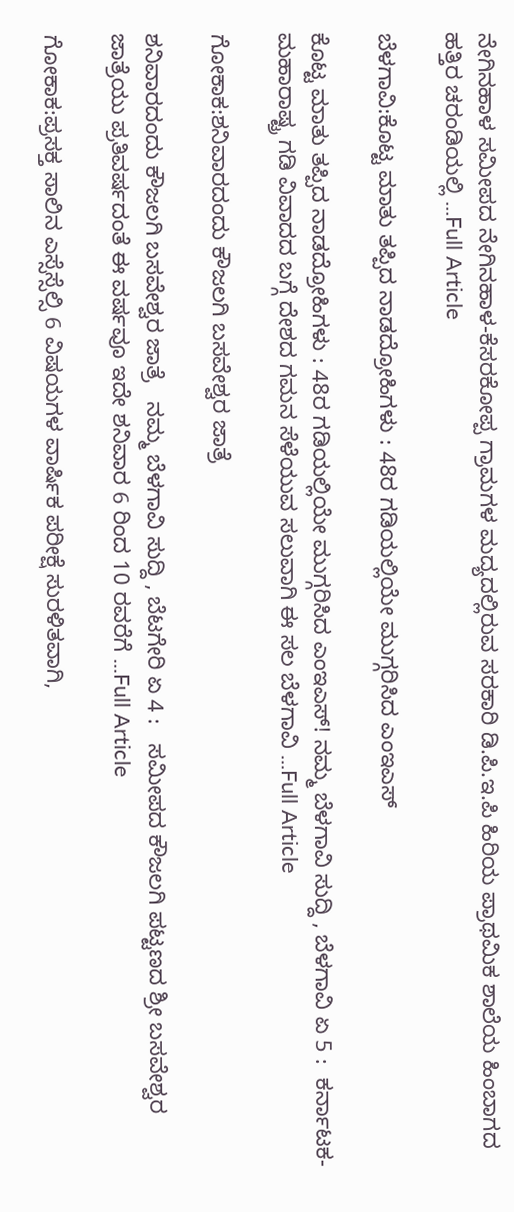ನೇಗಿನಹಾಳ ಸಮೀಪದ ನೇಗಿನಹಾಳ-ಕೆಸರಕೋಪ್ಪ ಗ್ರಾಮಗಳ ಮದ್ಯದಲ್ಲಿರುವ ಸರಕಾರಿ ಡಿ.ಪಿ.ಇ.ಪಿ ಹಿರಿಯ ಪ್ರಾಥಮಿಕ ಶಾಲೆಯ ಹಿಂಬಾಗದ ಹತ್ತಿರ ಚರಂಡಿಯಲ್ಲಿ ...Full Article

ಬೆಳಗಾವಿ:ಕೊಟ್ಟ ಮಾತು ತಪ್ಪಿದ ನಾಡದ್ರೋಹಿಗಳು : 48ರ ಗಡಿಯಲ್ಲಿಯೇ ಮುಗ್ಗರಿಸಿದ ಎಂಇಎಸ್‌

ಕೊಟ್ಟ ಮಾತು ತಪ್ಪಿದ ನಾಡದ್ರೋಹಿಗಳು : 48ರ ಗಡಿಯಲ್ಲಿಯೇ ಮುಗ್ಗರಿಸಿದ ಎಂಇಎಸ್‌! ನಮ್ಮ ಬೆಳಗಾವಿ ಸುದ್ದಿ , ಬೆಳಗಾವಿ ಏ 5 :  ಕರ್ನಾಟಕ- ಮಹಾರಾಷ್ಟ್ರ ಗಡಿ ವಿವಾದದ ಬಗ್ಗೆ ದೇಶದ ಗಮನ ಸೆಳೆಯುವ ಸಲುವಾಗಿ ಈ ಸಲ ಬೆಳಗಾವಿ ...Full Article

ಗೋಕಾಕ:ಶನಿವಾರದಂದು ಕೌಜಲಗಿ ಬಸವೇಶ್ವರ ಜಾತ್ರೆ

ಶನಿವಾರದಂದು ಕೌಜಲಗಿ ಬಸವೇಶ್ವರ ಜಾತ್ರೆ   ನಮ್ಮ ಬೆಳಗಾವಿ ಸುದ್ದಿ , ಬೆಟಗೇರಿ ಏ 4 :   ಸಮೀಪದ ಕೌಜಲಗಿ ಪಟ್ಟಣದ ಶ್ರೀ ಬಸವೇಶ್ವರ ಜಾತ್ರೆಯು ಪ್ರತಿವರ್ಷದಂತೆ ಈ ವರ್ಷವೂ ಇದೇ ಶನಿವಾರ 6 ರಿಂದ 10 ರವರೆಗೆ ...Full Article

ಗೋಕಾಕ:ಪ್ರಸಕ್ತ ಸಾಲಿನ ಎಸ್ಸೆಸ್ಸೆಲ್ಸಿ 6 ವಿಷಯಗಳ ವಾರ್ಷಿಕ ಪರೀಕ್ಷೆ ಸುರಳಿತವಾಗಿ,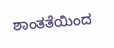ಶಾಂತತೆಯಿಂದ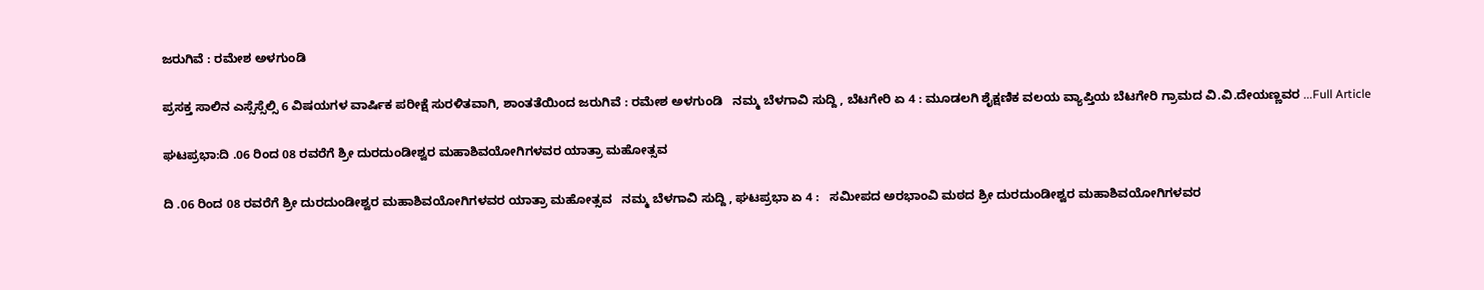ಜರುಗಿವೆ : ರಮೇಶ ಅಳಗುಂಡಿ

ಪ್ರಸಕ್ತ ಸಾಲಿನ ಎಸ್ಸೆಸ್ಸೆಲ್ಸಿ 6 ವಿಷಯಗಳ ವಾರ್ಷಿಕ ಪರೀಕ್ಷೆ ಸುರಳಿತವಾಗಿ, ಶಾಂತತೆಯಿಂದ ಜರುಗಿವೆ : ರಮೇಶ ಅಳಗುಂಡಿ   ನಮ್ಮ ಬೆಳಗಾವಿ ಸುದ್ದಿ , ಬೆಟಗೇರಿ ಏ 4 : ಮೂಡಲಗಿ ಶೈಕ್ಷಣಿಕ ವಲಯ ವ್ಯಾಪ್ತಿಯ ಬೆಟಗೇರಿ ಗ್ರಾಮದ ವಿ.ವಿ.ದೇಯಣ್ಣವರ ...Full Article

ಘಟಪ್ರಭಾ:ದಿ .06 ರಿಂದ 08 ರವರೆಗೆ ಶ್ರೀ ದುರದುಂಡೀಶ್ವರ ಮಹಾಶಿವಯೋಗಿಗಳವರ ಯಾತ್ರಾ ಮಹೋತ್ಸವ

ದಿ .06 ರಿಂದ 08 ರವರೆಗೆ ಶ್ರೀ ದುರದುಂಡೀಶ್ವರ ಮಹಾಶಿವಯೋಗಿಗಳವರ ಯಾತ್ರಾ ಮಹೋತ್ಸವ   ನಮ್ಮ ಬೆಳಗಾವಿ ಸುದ್ದಿ , ಘಟಪ್ರಭಾ ಏ 4 :   ಸಮೀಪದ ಅರಭಾಂವಿ ಮಠದ ಶ್ರೀ ದುರದುಂಡೀಶ್ವರ ಮಹಾಶಿವಯೋಗಿಗಳವರ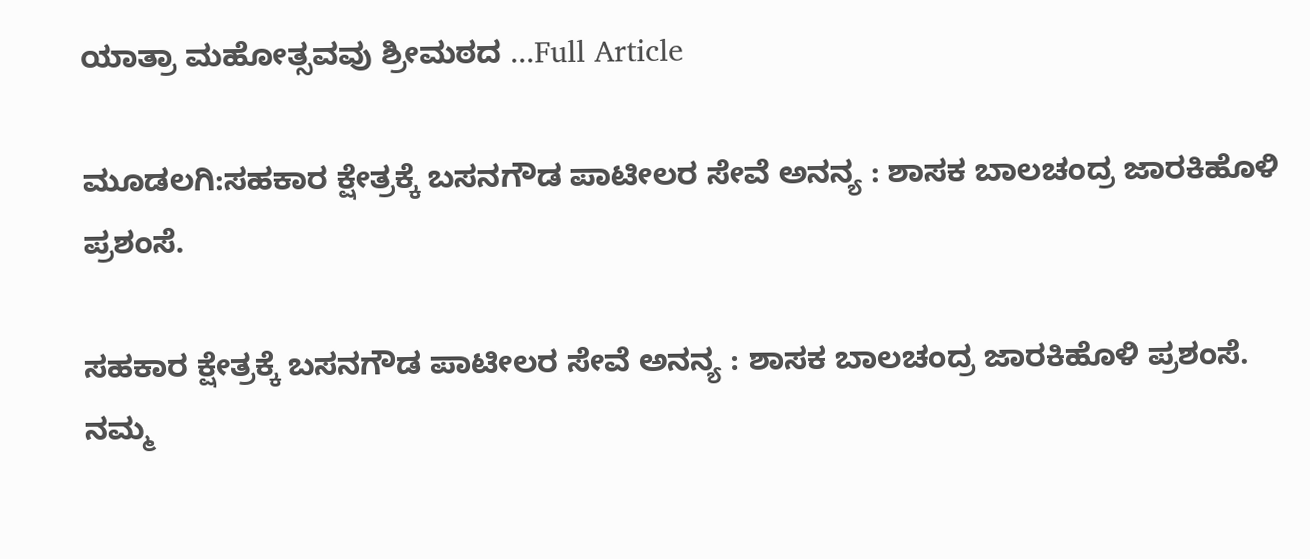ಯಾತ್ರಾ ಮಹೋತ್ಸವವು ಶ್ರೀಮಠದ ...Full Article

ಮೂಡಲಗಿ:ಸಹಕಾರ ಕ್ಷೇತ್ರಕ್ಕೆ ಬಸನಗೌಡ ಪಾಟೀಲರ ಸೇವೆ ಅನನ್ಯ : ಶಾಸಕ ಬಾಲಚಂದ್ರ ಜಾರಕಿಹೊಳಿ ಪ್ರಶಂಸೆ.

ಸಹಕಾರ ಕ್ಷೇತ್ರಕ್ಕೆ ಬಸನಗೌಡ ಪಾಟೀಲರ ಸೇವೆ ಅನನ್ಯ : ಶಾಸಕ ಬಾಲಚಂದ್ರ ಜಾರಕಿಹೊಳಿ ಪ್ರಶಂಸೆ.   ನಮ್ಮ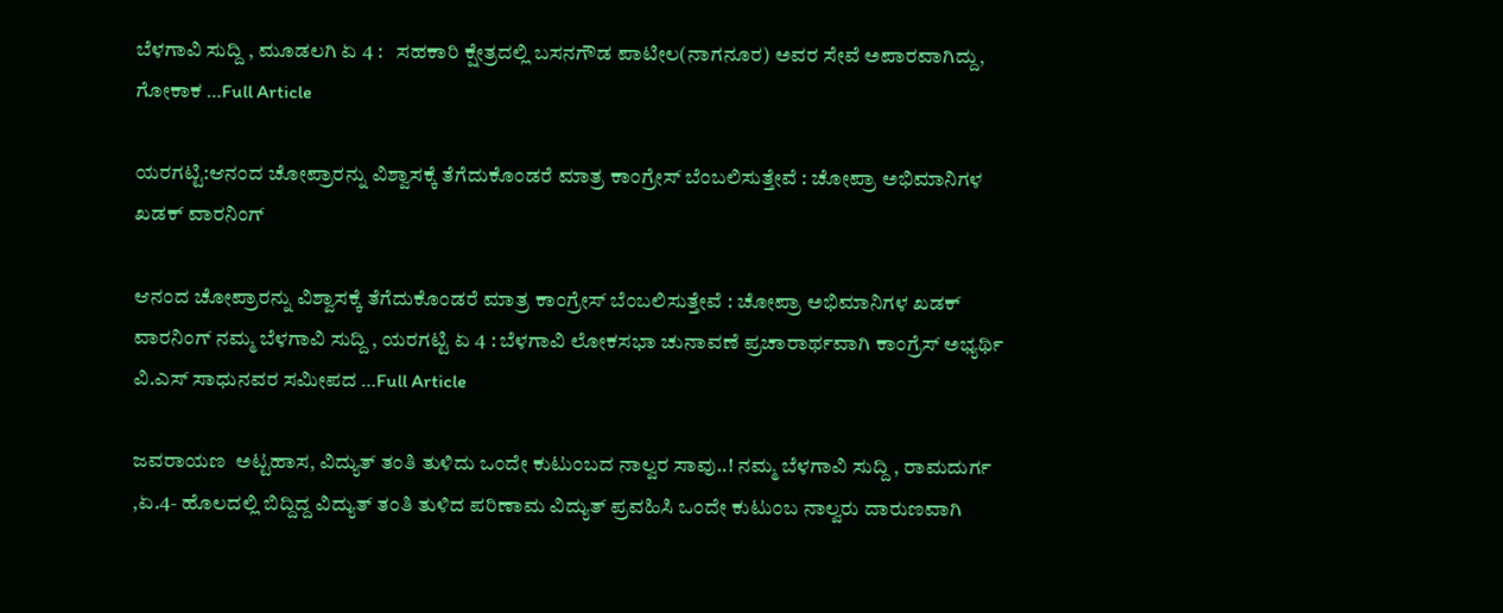ಬೆಳಗಾವಿ ಸುದ್ದಿ , ಮೂಡಲಗಿ ಏ 4 :   ಸಹಕಾರಿ ಕ್ಷೇತ್ರದಲ್ಲಿ ಬಸನಗೌಡ ಪಾಟೀಲ(ನಾಗನೂರ) ಅವರ ಸೇವೆ ಅಪಾರವಾಗಿದ್ದು, ಗೋಕಾಕ ...Full Article

ಯರಗಟ್ಟಿ:ಆನಂದ ಚೋಪ್ರಾರನ್ನು ವಿಶ್ವಾಸಕ್ಕೆ ತೆಗೆದುಕೊಂಡರೆ ಮಾತ್ರ ಕಾಂಗ್ರೇಸ್ ಬೆಂಬಲಿಸುತ್ತೇವೆ : ಚೋಪ್ರಾ ಅಭಿಮಾನಿಗಳ ಖಡಕ್ ವಾರನಿಂಗ್

ಆನಂದ ಚೋಪ್ರಾರನ್ನು ವಿಶ್ವಾಸಕ್ಕೆ ತೆಗೆದುಕೊಂಡರೆ ಮಾತ್ರ ಕಾಂಗ್ರೇಸ್ ಬೆಂಬಲಿಸುತ್ತೇವೆ : ಚೋಪ್ರಾ ಅಭಿಮಾನಿಗಳ ಖಡಕ್ ವಾರನಿಂಗ್ ನಮ್ಮ ಬೆಳಗಾವಿ ಸುದ್ದಿ , ಯರಗಟ್ಟಿ ಏ 4 : ಬೆಳಗಾವಿ ಲೋಕಸಭಾ ಚುನಾವಣೆ ಪ್ರಚಾರಾರ್ಥವಾಗಿ ಕಾಂಗ್ರೆಸ್ ಅಭ್ಯರ್ಥಿ ವಿ.ಎಸ್ ಸಾಧುನವರ ಸಮೀಪದ ...Full Article

ಜವರಾಯಣ  ಅಟ್ಟಹಾಸ, ವಿದ್ಯುತ್ ತಂತಿ ತುಳಿದು ಒಂದೇ ಕುಟುಂಬದ ನಾಲ್ವರ ಸಾವು..! ನಮ್ಮ ಬೆಳಗಾವಿ ಸುದ್ದಿ , ರಾಮದುರ್ಗ ,ಏ.4- ಹೊಲದಲ್ಲಿ ಬಿದ್ದಿದ್ದ ವಿದ್ಯುತ್ ತಂತಿ ತುಳಿದ ಪರಿಣಾಮ ವಿದ್ಯುತ್ ಪ್ರವಹಿಸಿ ಒಂದೇ ಕುಟುಂಬ ನಾಲ್ವರು ದಾರುಣವಾಗಿ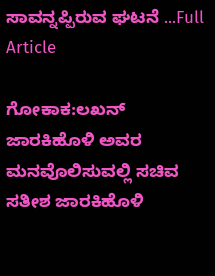ಸಾವನ್ನಪ್ಪಿರುವ ಘಟನೆ ...Full Article

ಗೋಕಾಕ:ಲಖನ್ ಜಾರಕಿಹೊಳಿ ಅವರ ಮನವೊಲಿಸುವಲ್ಲಿ ಸಚಿವ ಸತೀಶ ಜಾರಕಿಹೊಳಿ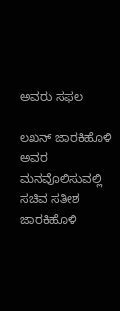ಅವರು ಸಫಲ

ಲಖನ್ ಜಾರಕಿಹೊಳಿ ಅವರ ಮನವೊಲಿಸುವಲ್ಲಿ ಸಚಿವ ಸತೀಶ ಜಾರಕಿಹೊಳಿ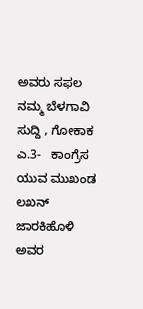ಅವರು ಸಫಲ   ನಮ್ಮ ಬೆಳಗಾವಿ ಸುದ್ದಿ , ಗೋಕಾಕ ಎ.3-   ಕಾಂಗ್ರೆಸ ಯುವ ಮುಖಂಡ ಲಖನ್ ಜಾರಕಿಹೊಳಿ ಅವರ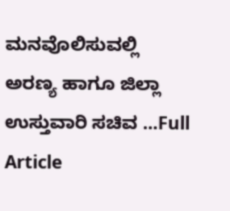ಮನವೊಲಿಸುವಲ್ಲಿ ಅರಣ್ಯ ಹಾಗೂ ಜಿಲ್ಲಾ ಉಸ್ತುವಾರಿ ಸಚಿವ ...Full Article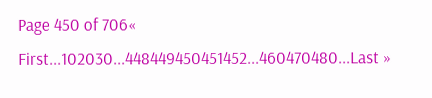Page 450 of 706« First...102030...448449450451452...460470480...Last »